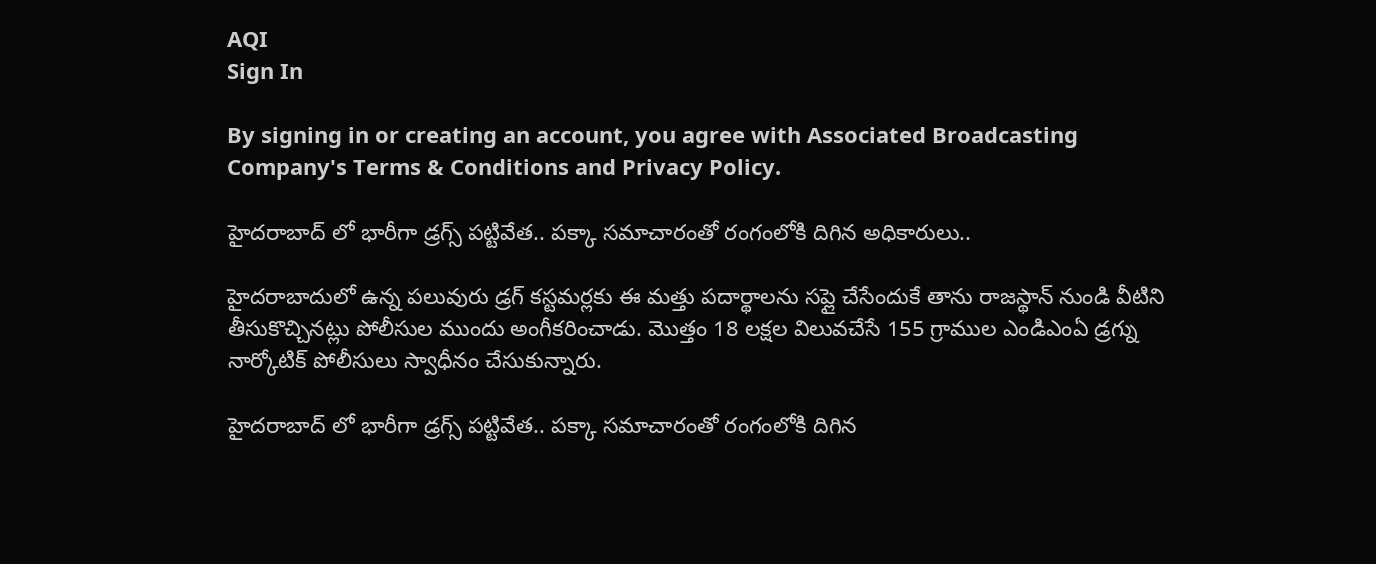AQI
Sign In

By signing in or creating an account, you agree with Associated Broadcasting Company's Terms & Conditions and Privacy Policy.

హైదరాబాద్ లో భారీగా డ్రగ్స్ పట్టివేత.. పక్కా సమాచారంతో రంగంలోకి దిగిన అధికారులు..

హైదరాబాదులో ఉన్న పలువురు డ్రగ్ కస్టమర్లకు ఈ మత్తు పదార్థాలను సప్లై చేసేందుకే తాను రాజస్థాన్ నుండి వీటిని తీసుకొచ్చినట్లు పోలీసుల ముందు అంగీకరించాడు. మొత్తం 18 లక్షల విలువచేసే 155 గ్రాముల ఎండిఎంఏ డ్రగ్ను నార్కోటిక్ పోలీసులు స్వాధీనం చేసుకున్నారు.

హైదరాబాద్ లో భారీగా డ్రగ్స్ పట్టివేత.. పక్కా సమాచారంతో రంగంలోకి దిగిన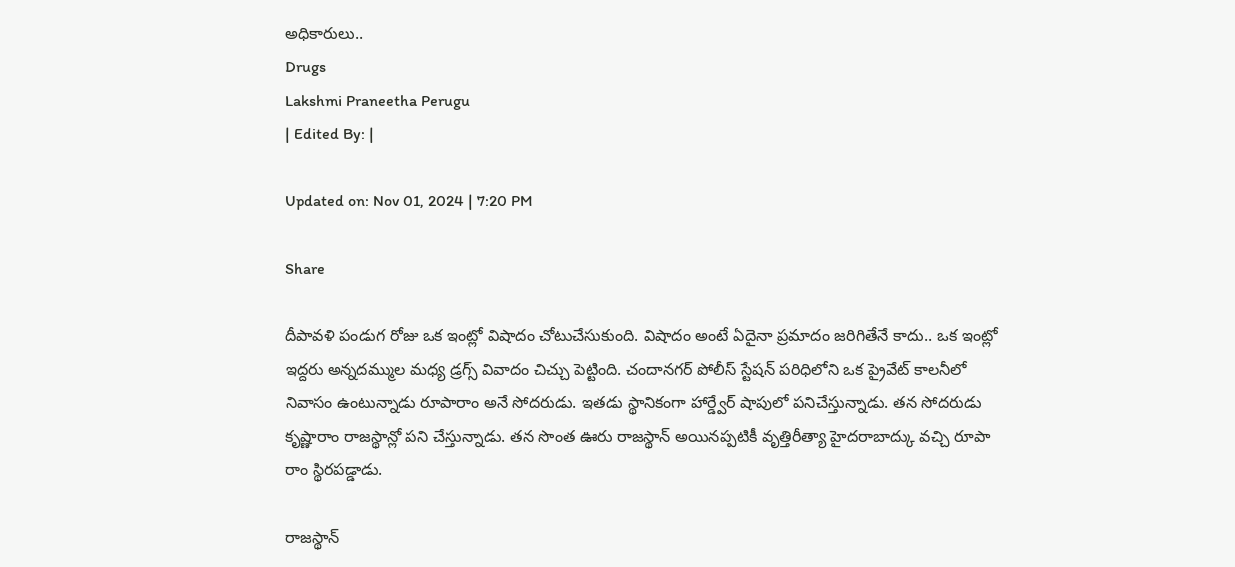అధికారులు..
Drugs
Lakshmi Praneetha Perugu
| Edited By: |

Updated on: Nov 01, 2024 | 7:20 PM

Share

దీపావళి పండుగ రోజు ఒక ఇంట్లో విషాదం చోటుచేసుకుంది. విషాదం అంటే ఏదైనా ప్రమాదం జరిగితేనే కాదు.. ఒక ఇంట్లో ఇద్దరు అన్నదమ్ముల మధ్య డ్రగ్స్ వివాదం చిచ్చు పెట్టింది. చందానగర్ పోలీస్ స్టేషన్ పరిధిలోని ఒక ప్రైవేట్ కాలనీలో నివాసం ఉంటున్నాడు రూపారాం అనే సోదరుడు. ఇతడు స్థానికంగా హార్డ్వేర్ షాపులో పనిచేస్తున్నాడు. తన సోదరుడు కృష్ణారాం రాజస్థాన్లో పని చేస్తున్నాడు. తన సొంత ఊరు రాజస్థాన్ అయినప్పటికీ వృత్తిరీత్యా హైదరాబాద్కు వచ్చి రూపా రాం స్థిరపడ్డాడు.

రాజస్థాన్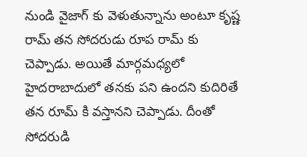నుండి వైజాగ్ కు వెళుతున్నాను అంటూ కృష్ణ రామ్ తన సోదరుడు రూప రామ్ కు చెప్పాడు. అయితే మార్గమధ్యలో హైదరాబాదులో తనకు పని ఉందని కుదిరితే తన రూమ్ కి వస్తానని చెప్పాడు. దీంతో సోదరుడి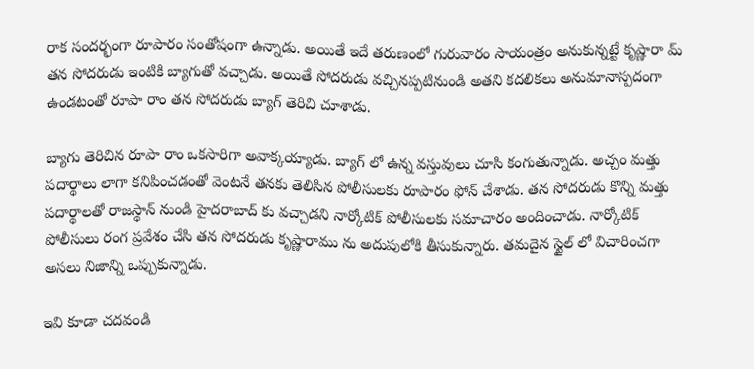రాక సందర్భంగా రూపారం సంతోషంగా ఉన్నాడు. అయితే ఇదే తరుణంలో గురువారం సాయంత్రం అనుకున్నట్టే కృష్ణారా మ్ తన సోదరుడు ఇంటికి బ్యాగుతో వచ్చాడు. అయితే సోదరుడు వచ్చినప్పటినుండి అతని కదలికలు అనుమానాస్పదంగా ఉండటంతో రూపా రాం తన సోదరుడు బ్యాగ్ తెరిచి చూశాడు.

బ్యాగు తెరిచిన రూపా రాం ఒకసారిగా అవాక్కయ్యాడు. బ్యాగ్ లో ఉన్న వస్తువులు చూసి కంగుతున్నాడు. అచ్చం మత్తు పదార్థాలు లాగా కనిపించడంతో వెంటనే తనకు తెలిసిన పోలీసులకు రూపారం ఫోన్ చేశాడు. తన సోదరుడు కొన్ని మత్తు పదార్థాలతో రాజస్థాన్ నుండి హైదరాబాద్ కు వచ్చాడని నార్కోటిక్ పోలీసులకు సమాచారం అందించాడు. నార్కోటిక్ పోలీసులు రంగ ప్రవేశం చేసి తన సోదరుడు కృష్ణారాము ను అదుపులోకి తీసుకున్నారు. తమదైన స్టైల్ లో విచారించగా అసలు నిజాన్ని ఒప్పుకున్నాడు.

ఇవి కూడా చదవండి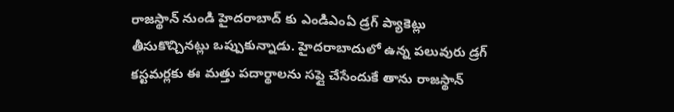రాజస్థాన్ నుండి హైదరాబాద్ కు ఎండిఎంఏ డ్రగ్ ప్యాకెట్లు తీసుకొచ్చినట్లు ఒప్పుకున్నాడు. హైదరాబాదులో ఉన్న పలువురు డ్రగ్ కస్టమర్లకు ఈ మత్తు పదార్థాలను సప్లై చేసేందుకే తాను రాజస్థాన్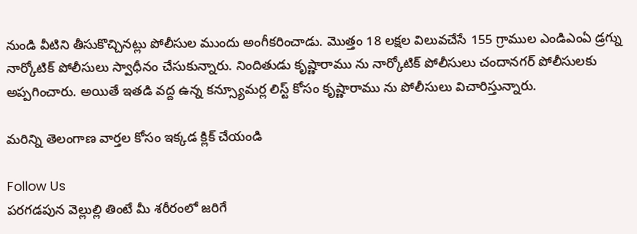నుండి వీటిని తీసుకొచ్చినట్లు పోలీసుల ముందు అంగీకరించాడు. మొత్తం 18 లక్షల విలువచేసే 155 గ్రాముల ఎండిఎంఏ డ్రగ్ను నార్కోటిక్ పోలీసులు స్వాధీనం చేసుకున్నారు. నిందితుడు కృష్ణారాము ను నార్కోటిక్ పోలీసులు చందానగర్ పోలీసులకు అప్పగించారు. అయితే ఇతడి వద్ద ఉన్న కన్స్యూమర్ల లిస్ట్ కోసం కృష్ణారాము ను పోలీసులు విచారిస్తున్నారు.

మరిన్ని తెలంగాణ వార్తల కోసం ఇక్కడ క్లిక్ చేయండి

Follow Us
పరగడపున వెల్లుల్లి తింటే మీ శరీరంలో జరిగే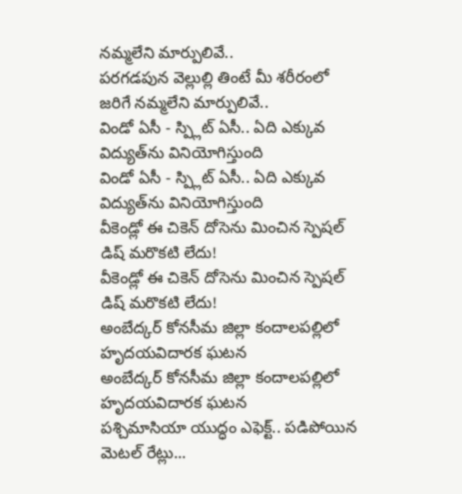నమ్మలేని మార్పులివే..
పరగడపున వెల్లుల్లి తింటే మీ శరీరంలో జరిగే నమ్మలేని మార్పులివే..
విండో ఏసీ - స్ప్లిట్ ఏసీ.. ఏది ఎక్కువ విద్యుత్‌ను వినియోగిస్తుంది
విండో ఏసీ - స్ప్లిట్ ఏసీ.. ఏది ఎక్కువ విద్యుత్‌ను వినియోగిస్తుంది
వీకెండ్లో ఈ చికెన్ దోసెను మించిన స్పెషల్ డిష్ మరొకటి లేదు!
వీకెండ్లో ఈ చికెన్ దోసెను మించిన స్పెషల్ డిష్ మరొకటి లేదు!
అంబేద్కర్‌ కోనసీమ జిల్లా కందాలపల్లిలో హృదయవిదారక ఘటన
అంబేద్కర్‌ కోనసీమ జిల్లా కందాలపల్లిలో హృదయవిదారక ఘటన
పశ్చిమాసియా యుద్ధం ఎఫెక్ట్‌.. పడిపోయిన మెటల్ రేట్లు...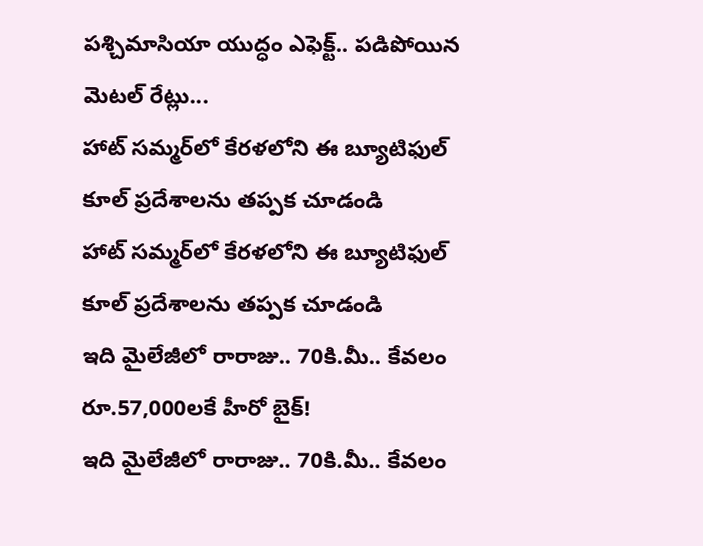పశ్చిమాసియా యుద్ధం ఎఫెక్ట్‌.. పడిపోయిన మెటల్ రేట్లు...
హాట్ సమ్మర్‌లో కేరళలోని ఈ బ్యూటిఫుల్ కూల్ ప్రదేశాలను తప్పక చూడండి
హాట్ సమ్మర్‌లో కేరళలోని ఈ బ్యూటిఫుల్ కూల్ ప్రదేశాలను తప్పక చూడండి
ఇది మైలేజీలో రారాజు.. 70కి.మీ.. కేవలం రూ.57,000లకే హీరో బైక్‌!
ఇది మైలేజీలో రారాజు.. 70కి.మీ.. కేవలం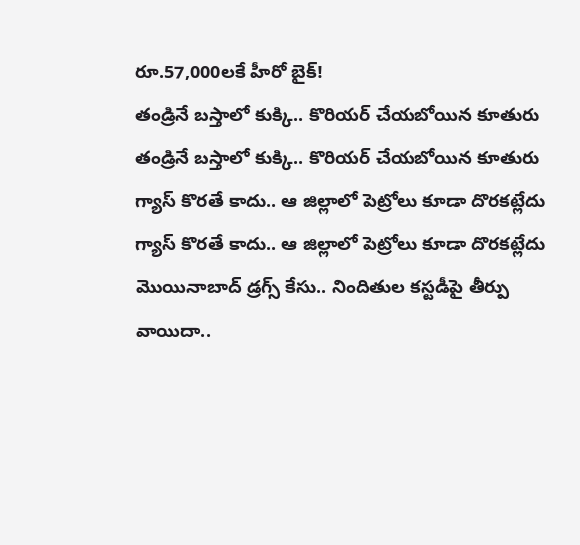రూ.57,000లకే హీరో బైక్‌!
తండ్రినే బస్తాలో కుక్కి.. కొరియర్ చేయబోయిన కూతురు
తండ్రినే బస్తాలో కుక్కి.. కొరియర్ చేయబోయిన కూతురు
గ్యాస్‌ కొరతే కాదు.. ఆ జిల్లాలో పెట్రోలు కూడా దొరకట్లేదు
గ్యాస్‌ కొరతే కాదు.. ఆ జిల్లాలో పెట్రోలు కూడా దొరకట్లేదు
మొయినాబాద్ డ్రగ్స్ కేసు.. నిందితుల కస్టడీపై తీర్పు వాయిదా..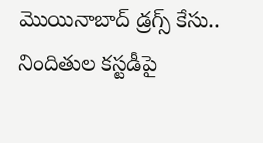మొయినాబాద్ డ్రగ్స్ కేసు.. నిందితుల కస్టడీపై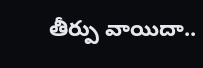తీర్పు వాయిదా..